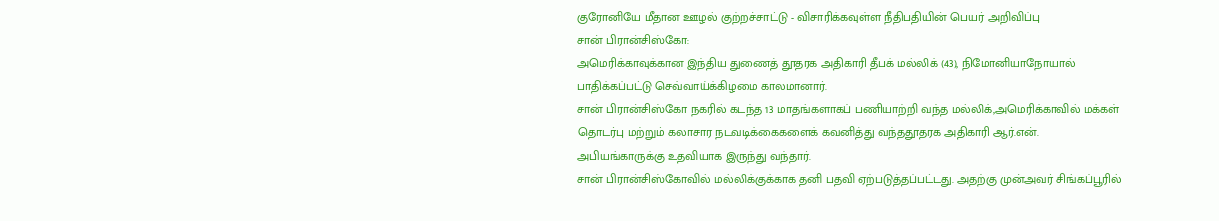குரோனியே மீதான ஊழல் குற்றச்சாட்டு - விசாரிக்கவுள்ள நீதிபதியின் பெயர் அறிவிப்பு
சான் பிரான்சிஸ்கோ:
அமெரிக்காவுக்கான இந்திய துணைத் தூதரக அதிகாரி தீபக் மல்லிக் (43), நிமோனியாநோயால் பாதிக்கப்பட்டு செவ்வாய்க்கிழமை காலமானார்.
சான் பிரான்சிஸ்கோ நகரில் கடந்த 13 மாதங்களாகப் பணியாற்றி வந்த மல்லிக்,அமெரிக்காவில் மக்கள் தொடர்பு மற்றும் கலாசார நடவடிக்கைகளைக் கவனித்து வந்ததூதரக அதிகாரி ஆர்.என். அபியங்காருக்கு உதவியாக இருந்து வந்தார்.
சான் பிரான்சிஸ்கோவில் மல்லிக்குக்காக தனி பதவி ஏற்படுத்தப்பட்டது. அதற்கு முன்அவர் சிங்கப்பூரில்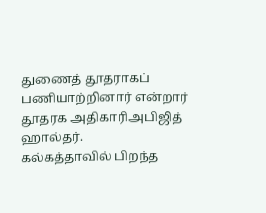துணைத் தூதராகப் பணியாற்றினார் என்றார் தூதரக அதிகாரிஅபிஜித் ஹால்தர்.
கல்கத்தாவில் பிறந்த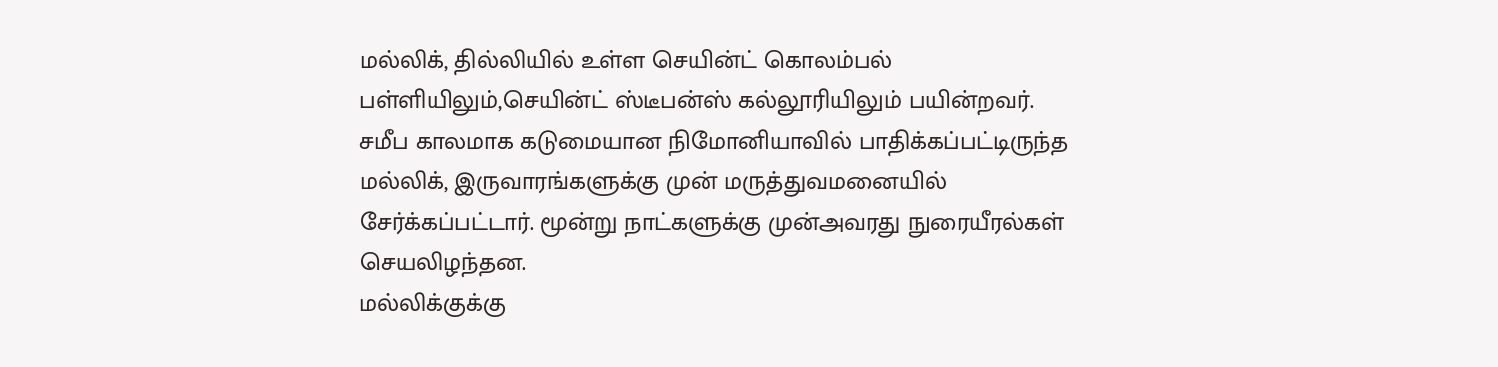மல்லிக், தில்லியில் உள்ள செயின்ட் கொலம்பல் பள்ளியிலும்,செயின்ட் ஸ்டீபன்ஸ் கல்லூரியிலும் பயின்றவர்.
சமீப காலமாக கடுமையான நிமோனியாவில் பாதிக்கப்பட்டிருந்த மல்லிக், இருவாரங்களுக்கு முன் மருத்துவமனையில் சேர்க்கப்பட்டார். மூன்று நாட்களுக்கு முன்அவரது நுரையீரல்கள் செயலிழந்தன.
மல்லிக்குக்கு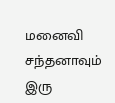மனைவி சந்தனாவும் இரு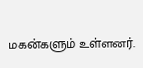மகன்களும் உள்ளனர்.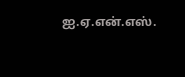ஐ.ஏ.என்.எஸ்.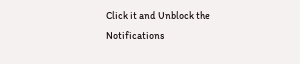Click it and Unblock the Notifications